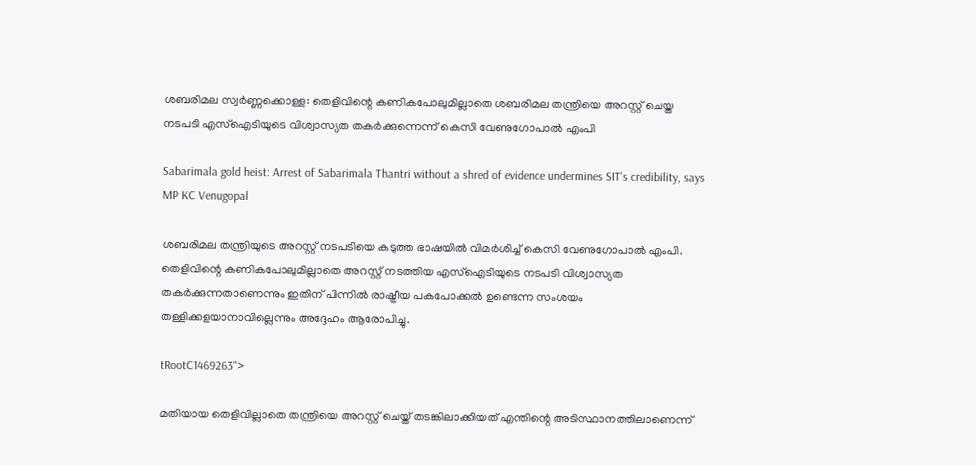ശബരിമല സ്വർണ്ണക്കൊള്ള: തെളിവിന്റെ കണികപോലുമില്ലാതെ ശബരിമല തന്ത്രിയെ അറസ്റ്റ് ചെയ്ത നടപടി എസ്‌ഐടിയുടെ വിശ്വാസ്യത തകര്‍ക്കുന്നെന്ന് കെസി വേണുഗോപാല്‍ എംപി

Sabarimala gold heist: Arrest of Sabarimala Thantri without a shred of evidence undermines SIT's credibility, says MP KC Venugopal

ശബരിമല തന്ത്രിയുടെ അറസ്റ്റ് നടപടിയെ കടുത്ത ഭാഷയില്‍ വിമര്‍ശിച്ച് കെസി വേണുഗോപാല്‍ എംപി. തെളിവിന്റെ കണികപോലുമില്ലാതെ അറസ്റ്റ് നടത്തിയ എസ്‌ഐടിയുടെ നടപടി വിശ്വാസ്യത തകര്‍ക്കുന്നതാണെന്നും ഇതിന് പിന്നില്‍ രാഷ്ട്രീയ പകപോക്കല്‍ ഉണ്ടെന്ന സംശയം തള്ളിക്കളയാനാവില്ലെന്നും അദ്ദേഹം ആരോപിച്ചു.

tRootC1469263">

മതിയായ തെളിവില്ലാതെ തന്ത്രിയെ അറസ്റ്റ് ചെയ്ത് തടങ്കിലാക്കിയത് എന്തിന്റെ അടിസ്ഥാനത്തിലാണെന്ന്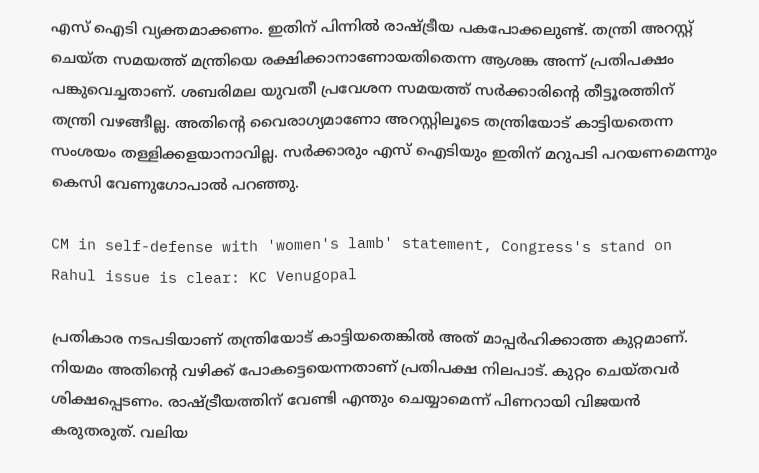എസ് ഐടി വ്യക്തമാക്കണം. ഇതിന് പിന്നില്‍ രാഷ്ട്രീയ പകപോക്കലുണ്ട്. തന്ത്രി അറസ്റ്റ് ചെയ്ത സമയത്ത് മന്ത്രിയെ രക്ഷിക്കാനാണോയതിതെന്ന ആശങ്ക അന്ന് പ്രതിപക്ഷം പങ്കുവെച്ചതാണ്. ശബരിമല യുവതീ പ്രവേശന സമയത്ത് സര്‍ക്കാരിന്റെ തീട്ടൂരത്തിന് തന്ത്രി വഴങ്ങീല്ല. അതിന്റെ വൈരാഗ്യമാണോ അറസ്റ്റിലൂടെ തന്ത്രിയോട് കാട്ടിയതെന്ന സംശയം തള്ളിക്കളയാനാവില്ല. സര്‍ക്കാരും എസ് ഐടിയും ഇതിന് മറുപടി പറയണമെന്നും കെസി വേണുഗോപാല്‍ പറഞ്ഞു.

CM in self-defense with 'women's lamb' statement, Congress's stand on Rahul issue is clear: KC Venugopal

പ്രതികാര നടപടിയാണ് തന്ത്രിയോട് കാട്ടിയതെങ്കില്‍ അത് മാപ്പര്‍ഹിക്കാത്ത കുറ്റമാണ്. നിയമം അതിന്റെ വഴിക്ക് പോകട്ടെയെന്നതാണ് പ്രതിപക്ഷ നിലപാട്. കുറ്റം ചെയ്തവര്‍ ശിക്ഷപ്പെടണം. രാഷ്ട്രീയത്തിന് വേണ്ടി എന്തും ചെയ്യാമെന്ന് പിണറായി വിജയന്‍  കരുതരുത്. വലിയ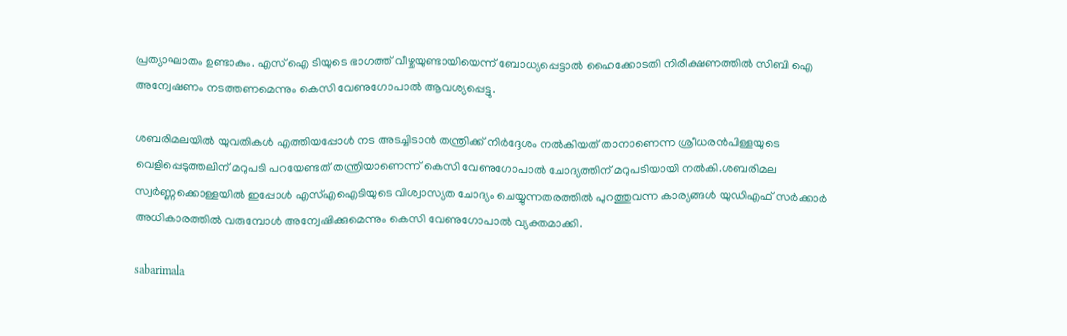പ്രത്യാഘാതം ഉണ്ടാകും. എസ് ഐ ടിയുടെ ഭാഗത്ത് വീഴ്ചയുണ്ടായിയെന്ന് ബോധ്യപ്പെട്ടാല്‍ ഹൈക്കോടതി നിരീക്ഷണത്തില്‍ സിബി ഐ അന്വേഷണം നടത്തണമെന്നും കെസി വേണുഗോപാല്‍ ആവശ്യപ്പെട്ടു.

ശബരിമലയില്‍ യുവതികള്‍ എത്തിയപ്പോള്‍ നട അടച്ചിടാന്‍ തന്ത്രിക്ക് നിര്‍ദ്ദേശം നല്‍കിയത് താനാണെന്ന ശ്രീധരന്‍പിള്ളയുടെ വെളിപ്പെടുത്തലിന് മറുപടി പറയേണ്ടത് തന്ത്രിയാണെന്ന് കെസി വേണുഗോപാല്‍ ചോദ്യത്തിന് മറുപടിയായി നല്‍കി.ശബരിമല സ്വര്‍ണ്ണക്കൊള്ളയില്‍ ഇപ്പോള്‍ എസ്എഐടിയുടെ വിശ്വാസ്യത ചോദ്യം ചെയ്യുന്നതരത്തില്‍ പുറത്തുവന്ന കാര്യങ്ങള്‍ യുഡിഎഫ് സര്‍ക്കാര്‍ അധികാരത്തില്‍ വരുമ്പോള്‍ അന്വേഷിക്കുമെന്നും കെസി വേണുഗോപാല്‍ വ്യക്തമാക്കി.

sabarimala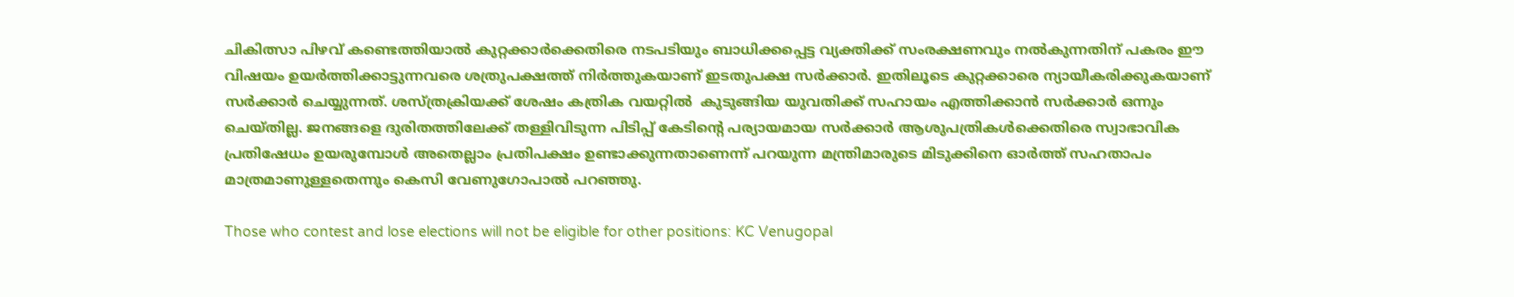ചികിത്സാ പിഴവ് കണ്ടെത്തിയാല്‍ കുറ്റക്കാര്‍ക്കെതിരെ നടപടിയും ബാധിക്കപ്പെട്ട വ്യക്തിക്ക് സംരക്ഷണവും നല്‍കുന്നതിന് പകരം ഈ വിഷയം ഉയര്‍ത്തിക്കാട്ടുന്നവരെ ശത്രുപക്ഷത്ത് നിര്‍ത്തുകയാണ് ഇടതുപക്ഷ സര്‍ക്കാര്‍. ഇതിലൂടെ കുറ്റക്കാരെ ന്യായീകരിക്കുകയാണ് സര്‍ക്കാര്‍ ചെയ്യുന്നത്. ശസ്ത്രക്രിയക്ക് ശേഷം കത്രിക വയറ്റില്‍  കുടുങ്ങിയ യുവതിക്ക് സഹായം എത്തിക്കാന്‍ സര്‍ക്കാര്‍ ഒന്നും ചെയ്തില്ല. ജനങ്ങളെ ദുരിതത്തിലേക്ക് തള്ളിവിടുന്ന പിടിപ്പ് കേടിന്റെ പര്യായമായ സര്‍ക്കാര്‍ ആശുപത്രികള്‍ക്കെതിരെ സ്വാഭാവിക പ്രതിഷേധം ഉയരുമ്പോള്‍ അതെല്ലാം പ്രതിപക്ഷം ഉണ്ടാക്കുന്നതാണെന്ന് പറയുന്ന മന്ത്രിമാരുടെ മിടുക്കിനെ ഓര്‍ത്ത് സഹതാപം മാത്രമാണുള്ളതെന്നും കെസി വേണുഗോപാല്‍ പറഞ്ഞു.

Those who contest and lose elections will not be eligible for other positions: KC Venugopal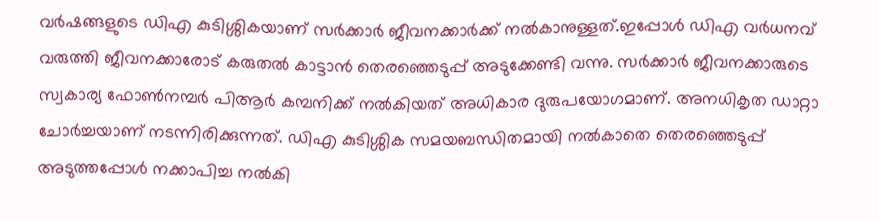വര്‍ഷങ്ങളുടെ ഡിഎ കുടിശ്ശികയാണ് സര്‍ക്കാര്‍ ജീവനക്കാര്‍ക്ക് നല്‍കാനുള്ളത്.ഇപ്പോള്‍ ഡിഎ വര്‍ധനവ് വരുത്തി ജീവനക്കാരോട് കരുതല്‍ കാട്ടാന്‍ തെരഞ്ഞെടുപ്പ് അടുക്കേണ്ടി വന്നു. സര്‍ക്കാര്‍ ജീവനക്കാരുടെ സ്വകാര്യ ഫോണ്‍നമ്പര്‍ പിആര്‍ കമ്പനിക്ക് നല്‍കിയത് അധികാര ദുരുപയോഗമാണ്. അനധികൃത ഡാറ്റാ ചോര്‍ച്ചയാണ് നടന്നിരിക്കുന്നത്. ഡിഎ കുടിശ്ശിക സമയബന്ധിതമായി നല്‍കാതെ തെരഞ്ഞെടുപ്പ് അടുത്തപ്പോള്‍ നക്കാപിച്ച നല്‍കി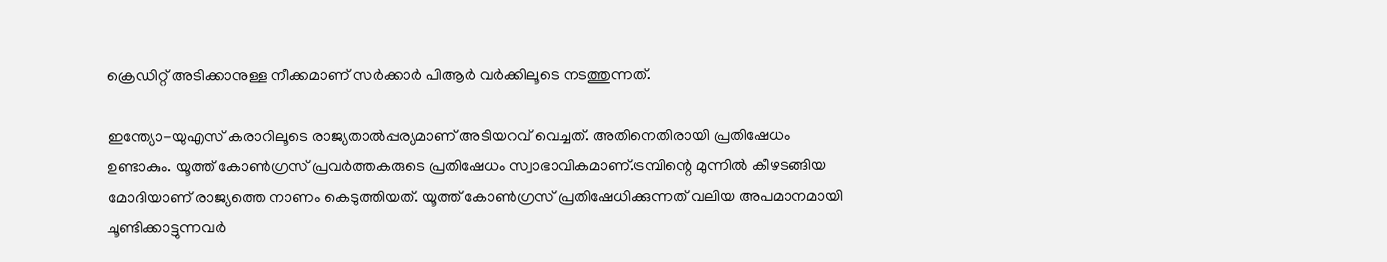ക്രെഡിറ്റ് അടിക്കാനുള്ള നീക്കമാണ് സര്‍ക്കാര്‍ പിആര്‍ വര്‍ക്കിലൂടെ നടത്തുന്നത്.

ഇന്ത്യോ-യുഎസ് കരാറിലൂടെ രാജ്യതാല്‍പ്പര്യമാണ് അടിയറവ് വെച്ചത്. അതിനെതിരായി പ്രതിഷേധം ഉണ്ടാകും. യൂത്ത് കോണ്‍ഗ്രസ് പ്രവര്‍ത്തകരുടെ പ്രതിഷേധം സ്വാഭാവികമാണ്.ട്രമ്പിന്റെ മുന്നില്‍ കീഴടങ്ങിയ മോദിയാണ് രാജ്യത്തെ നാണം കെടുത്തിയത്. യൂത്ത് കോണ്‍ഗ്രസ് പ്രതിഷേധിക്കുന്നത് വലിയ അപമാനമായി ചൂണ്ടിക്കാട്ടുന്നവര്‍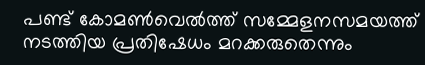പണ്ട് കോമണ്‍വെല്‍ത്ത് സമ്മേളനസമയത്ത് നടത്തിയ പ്രതിഷേധം മറക്കരുതെന്നും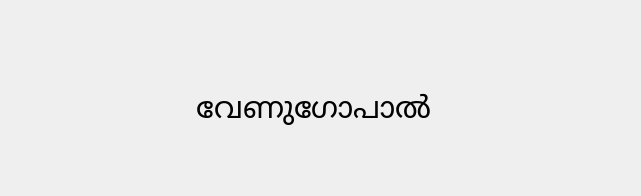വേണുഗോപാല്‍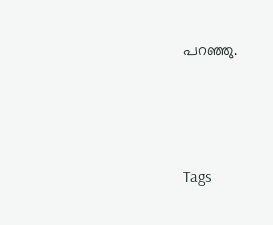പറഞ്ഞു.




Tags